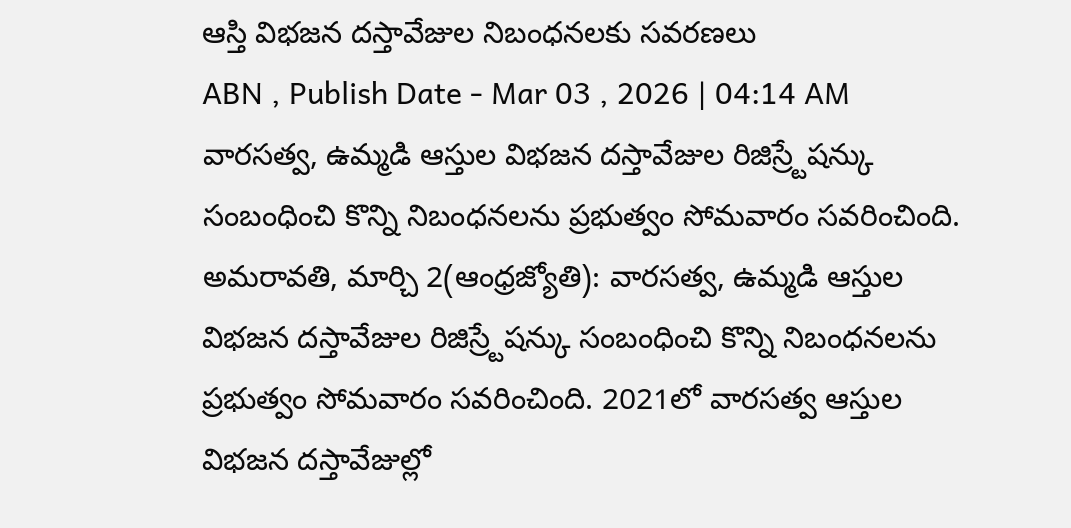ఆస్తి విభజన దస్తావేజుల నిబంధనలకు సవరణలు
ABN , Publish Date - Mar 03 , 2026 | 04:14 AM
వారసత్వ, ఉమ్మడి ఆస్తుల విభజన దస్తావేజుల రిజిస్ర్టేషన్కు సంబంధించి కొన్ని నిబంధనలను ప్రభుత్వం సోమవారం సవరించింది.
అమరావతి, మార్చి 2(ఆంధ్రజ్యోతి): వారసత్వ, ఉమ్మడి ఆస్తుల విభజన దస్తావేజుల రిజిస్ర్టేషన్కు సంబంధించి కొన్ని నిబంధనలను ప్రభుత్వం సోమవారం సవరించింది. 2021లో వారసత్వ ఆస్తుల విభజన దస్తావేజుల్లో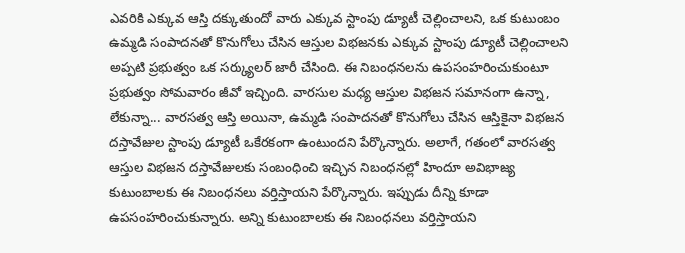ఎవరికి ఎక్కువ ఆస్తి దక్కుతుందో వారు ఎక్కువ స్టాంపు డ్యూటీ చెల్లించాలని, ఒక కుటుంబం ఉమ్మడి సంపాదనతో కొనుగోలు చేసిన ఆస్తుల విభజనకు ఎక్కువ స్టాంపు డ్యూటీ చెల్లించాలని అప్పటి ప్రభుత్వం ఒక సర్క్యులర్ జారీ చేసింది. ఈ నిబంధనలను ఉపసంహరించుకుంటూ ప్రభుత్వం సోమవారం జీవో ఇచ్చింది. వారసుల మధ్య ఆస్తుల విభజన సమానంగా ఉన్నా, లేకున్నా... వారసత్వ ఆస్తి అయినా, ఉమ్మడి సంపాదనతో కొనుగోలు చేసిన ఆస్తికైనా విభజన దస్తావేజుల స్టాంపు డ్యూటీ ఒకేరకంగా ఉంటుందని పేర్కొన్నారు. అలాగే, గతంలో వారసత్వ ఆస్తుల విభజన దస్తావేజులకు సంబంధించి ఇచ్చిన నిబంధనల్లో హిందూ అవిభాజ్య కుటుంబాలకు ఈ నిబంధనలు వర్తిస్తాయని పేర్కొన్నారు. ఇప్పుడు దీన్ని కూడా ఉపసంహరించుకున్నారు. అన్ని కుటుంబాలకు ఈ నిబంధనలు వర్తిస్తాయని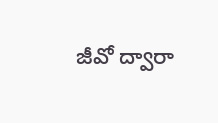జీవో ద్వారా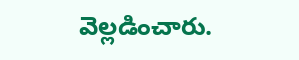వెల్లడించారు.